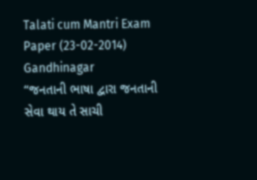Talati cum Mantri Exam Paper (23-02-2014) Gandhinagar
“જનતાની ભાષા દ્વારા જનતાની સેવા થાય તે સાચી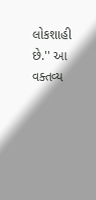લોકશાહી છે.'' આ વક્તવ્ય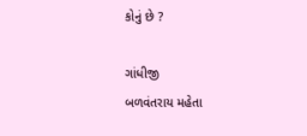કોનું છે ?

ગાંધીજી
બળવંતરાય મહેતા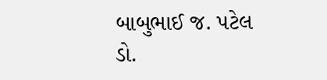બાબુભાઈ જ. પટેલ
ડો.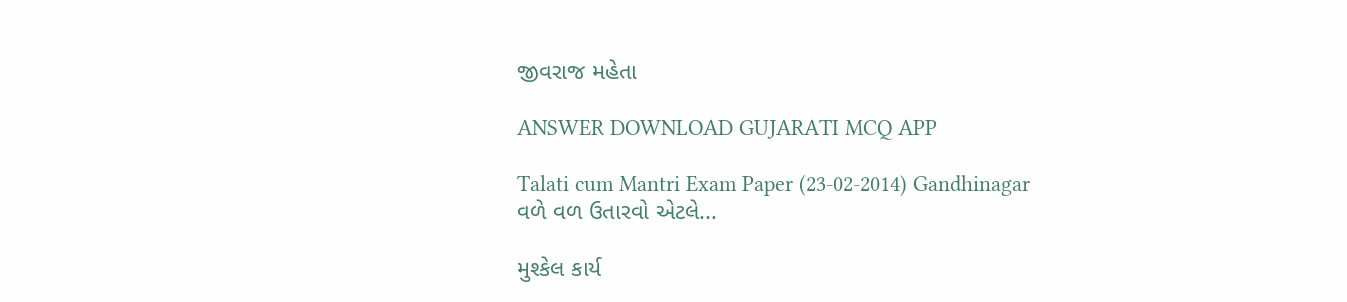જીવરાજ મહેતા

ANSWER DOWNLOAD GUJARATI MCQ APP

Talati cum Mantri Exam Paper (23-02-2014) Gandhinagar
વળે વળ ઉતારવો એટલે...

મુશ્કેલ કાર્ય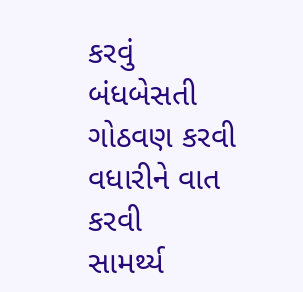કરવું
બંધબેસતી ગોઠવણ કરવી
વધારીને વાત કરવી
સામર્થ્ય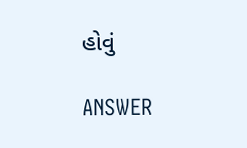હોવું

ANSWER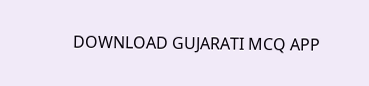DOWNLOAD GUJARATI MCQ APP